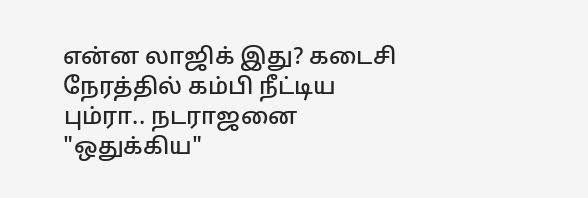என்ன லாஜிக் இது? கடைசி நேரத்தில் கம்பி நீட்டிய பும்ரா.. நடராஜனை "ஒதுக்கிய"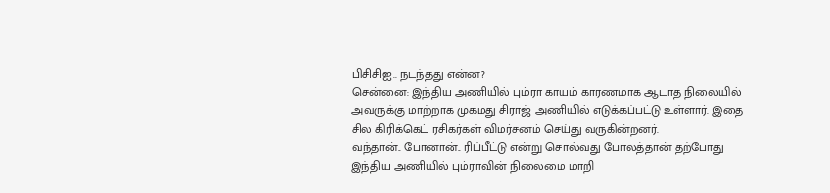பிசிசிஐ.. நடந்தது என்ன?
சென்னை: இந்திய அணியில் பும்ரா காயம் காரணமாக ஆடாத நிலையில் அவருக்கு மாற்றாக முகமது சிராஜ் அணியில் எடுக்கப்பட்டு உள்ளார். இதை சில கிரிக்கெட் ரசிகர்கள் விமர்சனம் செய்து வருகின்றனர்.
வந்தான்.. போனான்.. ரிப்பீட்டு என்று சொல்வது போலத்தான் தற்போது இந்திய அணியில் பும்ராவின் நிலைமை மாறி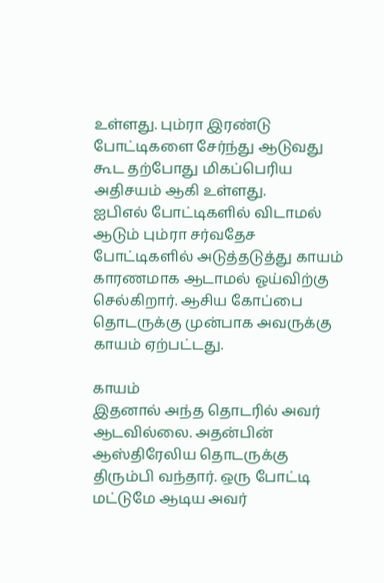உள்ளது. பும்ரா இரண்டு போட்டிகளை சேர்ந்து ஆடுவது கூட தற்போது மிகப்பெரிய அதிசயம் ஆகி உள்ளது.
ஐபிஎல் போட்டிகளில் விடாமல் ஆடும் பும்ரா சர்வதேச போட்டிகளில் அடுத்தடுத்து காயம் காரணமாக ஆடாமல் ஓய்விற்கு செல்கிறார். ஆசிய கோப்பை தொடருக்கு முன்பாக அவருக்கு காயம் ஏற்பட்டது.

காயம்
இதனால் அந்த தொடரில் அவர் ஆடவில்லை. அதன்பின் ஆஸ்திரேலிய தொடருக்கு திரும்பி வந்தார். ஒரு போட்டி மட்டுமே ஆடிய அவர்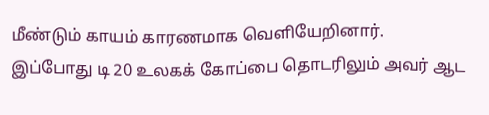மீண்டும் காயம் காரணமாக வெளியேறினார். இப்போது டி 20 உலகக் கோப்பை தொடரிலும் அவர் ஆட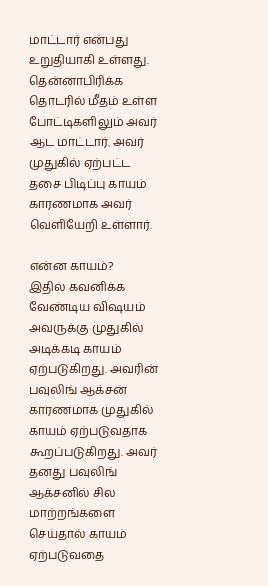மாட்டார் என்பது உறுதியாகி உள்ளது. தென்னாபிரிக்க தொடரில் மீதம் உள்ள போட்டிகளிலும் அவர் ஆட மாட்டார். அவர் முதுகில் ஏற்பட்ட தசை பிடிப்பு காயம் காரணமாக அவர் வெளியேறி உள்ளார்.

என்ன காயம்?
இதில் கவனிக்க வேண்டிய விஷயம் அவருக்கு முதுகில் அடிக்கடி காயம் ஏற்படுகிறது. அவரின் பவுலிங் ஆக்சன் காரணமாக முதுகில் காயம் ஏற்படுவதாக கூறப்படுகிறது. அவர் தனது பவுலிங் ஆக்சனில் சில மாற்றங்களை செய்தால் காயம் ஏற்படுவதை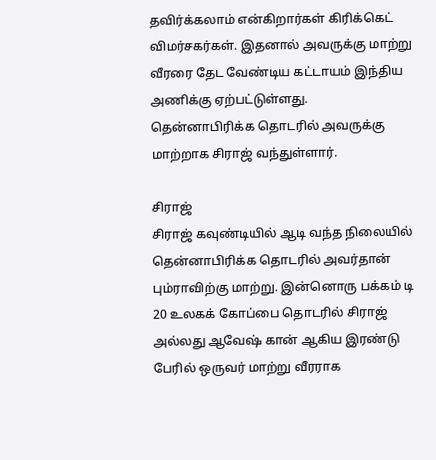தவிர்க்கலாம் என்கிறார்கள் கிரிக்கெட் விமர்சகர்கள். இதனால் அவருக்கு மாற்று வீரரை தேட வேண்டிய கட்டாயம் இந்திய அணிக்கு ஏற்பட்டுள்ளது. தென்னாபிரிக்க தொடரில் அவருக்கு மாற்றாக சிராஜ் வந்துள்ளார்.

சிராஜ்
சிராஜ் கவுண்டியில் ஆடி வந்த நிலையில் தென்னாபிரிக்க தொடரில் அவர்தான் பும்ராவிற்கு மாற்று. இன்னொரு பக்கம் டி 20 உலகக் கோப்பை தொடரில் சிராஜ் அல்லது ஆவேஷ் கான் ஆகிய இரண்டு பேரில் ஒருவர் மாற்று வீரராக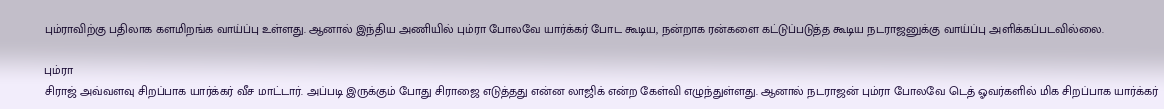பும்ராவிற்கு பதிலாக களமிறங்க வாய்ப்பு உள்ளது. ஆனால் இந்திய அணியில் பும்ரா போலவே யார்க்கர் போட கூடிய, நன்றாக ரன்களை கட்டுப்படுத்த கூடிய நடராஜனுக்கு வாய்ப்பு அளிக்கப்படவில்லை.

பும்ரா
சிராஜ் அவ்வளவு சிறப்பாக யார்க்கர் வீச மாட்டார். அப்படி இருக்கும் போது சிராஜை எடுத்தது என்ன லாஜிக் என்ற கேள்வி எழுந்துள்ளது. ஆனால் நடராஜன் பும்ரா போலவே டெத் ஓவர்களில் மிக சிறப்பாக யார்க்கர்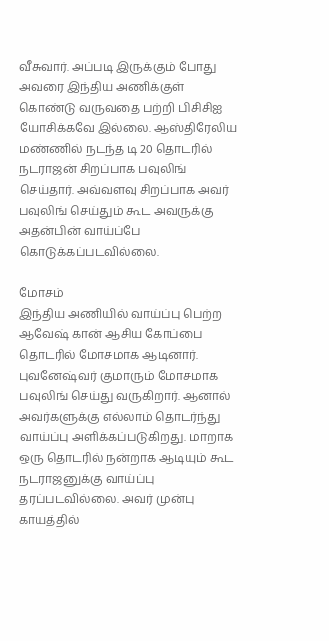வீசுவார். அப்படி இருக்கும் போது அவரை இந்திய அணிக்குள் கொண்டு வருவதை பற்றி பிசிசிஐ யோசிக்கவே இல்லை. ஆஸ்திரேலிய மண்ணில் நடந்த டி 20 தொடரில் நடராஜன் சிறப்பாக பவுலிங் செய்தார். அவ்வளவு சிறப்பாக அவர் பவுலிங் செய்தும் கூட அவருக்கு அதன்பின் வாய்ப்பே கொடுக்கப்படவில்லை.

மோசம்
இந்திய அணியில் வாய்ப்பு பெற்ற ஆவேஷ் கான் ஆசிய கோப்பை தொடரில் மோசமாக ஆடினார். புவனேஷ்வர் குமாரும் மோசமாக பவுலிங் செய்து வருகிறார். ஆனால் அவர்களுக்கு எல்லாம் தொடர்ந்து வாய்ப்பு அளிக்கப்படுகிறது. மாறாக ஒரு தொடரில் நன்றாக ஆடியும் கூட நடராஜனுக்கு வாய்ப்பு தரப்படவில்லை. அவர் முன்பு காயத்தில்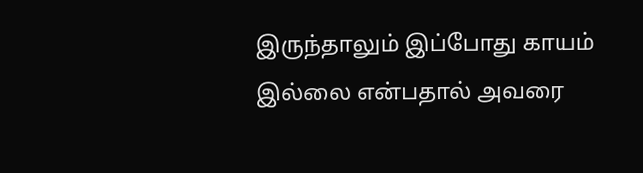இருந்தாலும் இப்போது காயம் இல்லை என்பதால் அவரை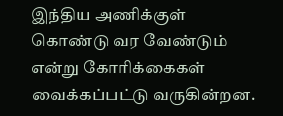இந்திய அணிக்குள் கொண்டு வர வேண்டும் என்று கோரிக்கைகள் வைக்கப்பட்டு வருகின்றன.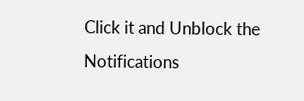Click it and Unblock the Notifications